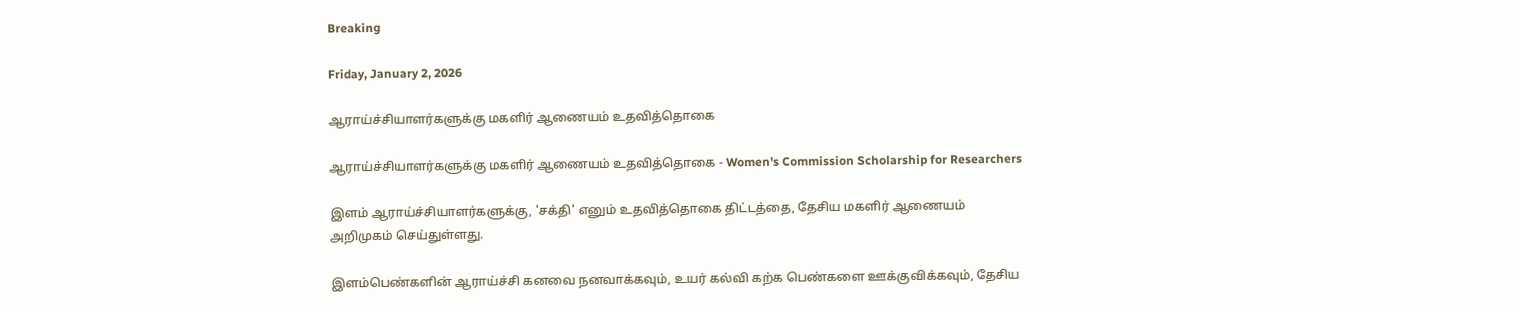Breaking

Friday, January 2, 2026

ஆராய்ச்சியாளர்களுக்கு மகளிர் ஆணையம் உதவித்தொகை

ஆராய்ச்சியாளர்களுக்கு மகளிர் ஆணையம் உதவித்தொகை - Women's Commission Scholarship for Researchers

இளம் ஆராய்ச்சியாளர்களுக்கு, 'சக்தி' எனும் உதவித்தொகை திட்டத்தை, தேசிய மகளிர் ஆணையம் அறிமுகம் செய்துள்ளது.

இளம்பெண்களின் ஆராய்ச்சி கனவை நனவாக்கவும், உயர் கல்வி கற்க பெண்களை ஊக்குவிக்கவும், தேசிய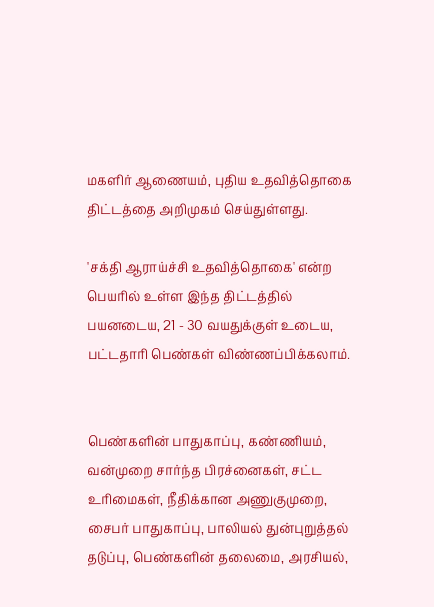மகளிர் ஆணையம், புதிய உதவித்தொகை திட்டத்தை அறிமுகம் செய்துள்ளது.

'சக்தி ஆராய்ச்சி உதவித்தொகை' என்ற பெயரில் உள்ள இந்த திட்டத்தில் பயனடைய, 21 - 30 வயதுக்குள் உடைய, பட்டதாரி பெண்கள் விண்ணப்பிக்கலாம்.


பெண்களின் பாதுகாப்பு, கண்ணியம், வன்முறை சார்ந்த பிரச்னைகள், சட்ட உரிமைகள், நீதிக்கான அணுகுமுறை, சைபர் பாதுகாப்பு, பாலியல் துன்புறுத்தல் தடுப்பு, பெண்களின் தலைமை, அரசியல்,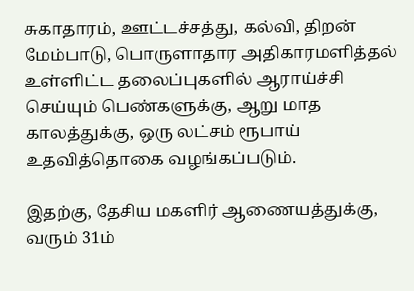சுகாதாரம், ஊட்டச்சத்து, கல்வி, திறன் மேம்பாடு, பொருளாதார அதிகாரமளித்தல் உள்ளிட்ட தலைப்புகளில் ஆராய்ச்சி செய்யும் பெண்களுக்கு, ஆறு மாத காலத்துக்கு, ஒரு லட்சம் ரூபாய் உதவித்தொகை வழங்கப்படும்.

இதற்கு, தேசிய மகளிர் ஆணையத்துக்கு, வரும் 31ம்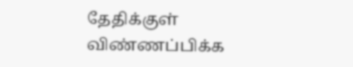தேதிக்குள் விண்ணப்பிக்க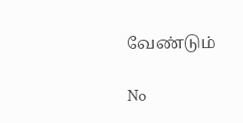வேண்டும்

No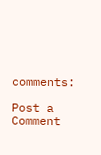comments:

Post a Comment